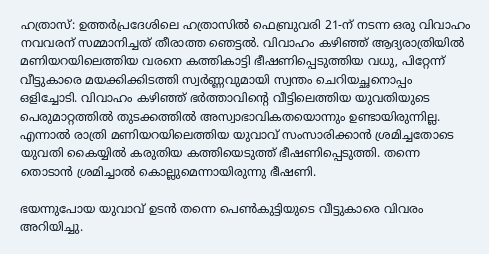ഹത്രാസ്: ഉത്തര്‍പ്രദേശിലെ ഹത്രാസില്‍ ഫെബ്രുവരി 21-ന് നടന്ന ഒരു വിവാഹം നവവരന് സമ്മാനിച്ചത് തീരാത്ത ഞെട്ടല്‍. വിവാഹം കഴിഞ്ഞ് ആദ്യരാത്രിയില്‍ മണിയറയിലെത്തിയ വരനെ കത്തികാട്ടി ഭീഷണിപ്പെടുത്തിയ വധു, പിറ്റേന്ന് വീട്ടുകാരെ മയക്കിക്കിടത്തി സ്വര്‍ണ്ണവുമായി സ്വന്തം ചെറിയച്ഛനൊപ്പം ഒളിച്ചോടി. വിവാഹം കഴിഞ്ഞ് ഭര്‍ത്താവിന്റെ വീട്ടിലെത്തിയ യുവതിയുടെ പെരുമാറ്റത്തില്‍ തുടക്കത്തില്‍ അസ്വാഭാവികതയൊന്നും ഉണ്ടായിരുന്നില്ല. എന്നാല്‍ രാത്രി മണിയറയിലെത്തിയ യുവാവ് സംസാരിക്കാന്‍ ശ്രമിച്ചതോടെ യുവതി കൈയ്യില്‍ കരുതിയ കത്തിയെടുത്ത് ഭീഷണിപ്പെടുത്തി. തന്നെ തൊടാന്‍ ശ്രമിച്ചാല്‍ കൊല്ലുമെന്നായിരുന്നു ഭീഷണി.

ഭയന്നുപോയ യുവാവ് ഉടന്‍ തന്നെ പെണ്‍കുട്ടിയുടെ വീട്ടുകാരെ വിവരം അറിയിച്ചു.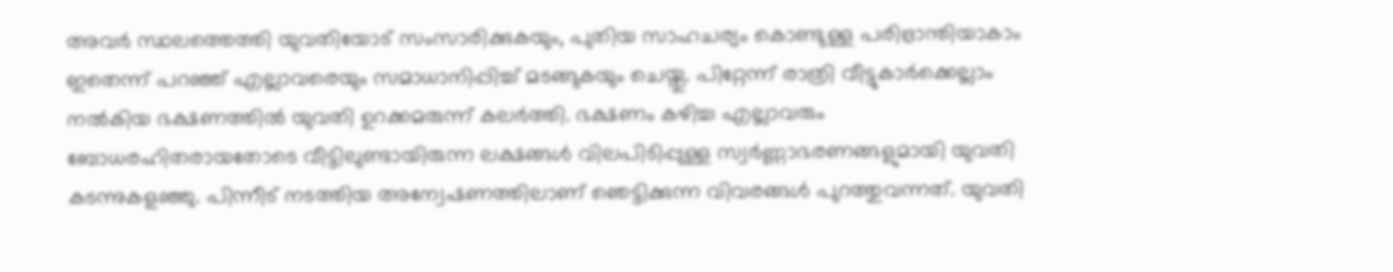അവര്‍ സ്ഥലത്തെത്തി യുവതിയോട് സംസാരിക്കുകയും, പുതിയ സാഹചര്യം കൊണ്ടുള്ള പരിഭ്രാന്തിയാകാം ഇതെന്ന് പറഞ്ഞ് എല്ലാവരെയും സമാധാനിപ്പിച്ച് മടങ്ങുകയും ചെയ്തു. പിറ്റേന്ന് രാത്രി വീട്ടുകാര്‍ക്കെല്ലാം നല്‍കിയ ഭക്ഷണത്തില്‍ യുവതി ഉറക്കമരുന്ന് കലര്‍ത്തി. ഭക്ഷണം കഴിച്ച എല്ലാവരും ബോധരഹിതരായതോടെ വീട്ടിലുണ്ടായിരുന്ന ലക്ഷങ്ങള്‍ വിലപിടിപ്പുള്ള സ്വര്‍ണ്ണാഭരണങ്ങളുമായി യുവതി കടന്നുകളഞ്ഞു. പിന്നീട് നടത്തിയ അന്വേഷണത്തിലാണ് ഞെട്ടിക്കുന്ന വിവരങ്ങള്‍ പുറത്തുവന്നത്. യുവതി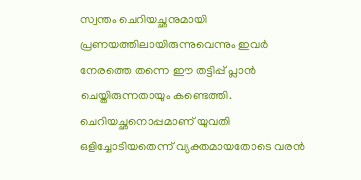സ്വന്തം ചെറിയച്ഛനുമായി പ്രണയത്തിലായിരുന്നുവെന്നും ഇവര്‍ നേരത്തെ തന്നെ ഈ തട്ടിപ്പ് പ്ലാന്‍ ചെയ്തിരുന്നതായും കണ്ടെത്തി. ചെറിയച്ഛനൊപ്പമാണ് യുവതി ഒളിച്ചോടിയതെന്ന് വ്യക്തമായതോടെ വരന്‍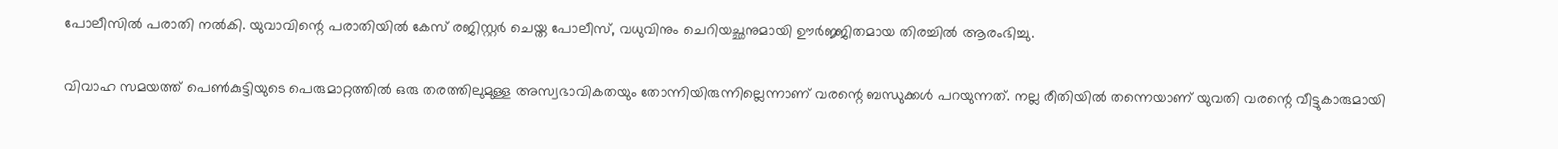പോലീസില്‍ പരാതി നല്‍കി. യുവാവിന്റെ പരാതിയില്‍ കേസ് രജിസ്റ്റര്‍ ചെയ്ത പോലീസ്, വധുവിനും ചെറിയച്ഛനുമായി ഊര്‍ജ്ജിതമായ തിരച്ചില്‍ ആരംഭിച്ചു.

വിവാഹ സമയത്ത് പെണ്‍കുട്ടിയുടെ പെരുമാറ്റത്തില്‍ ഒരു തരത്തിലുമുള്ള അസ്വഭാവികതയും തോന്നിയിരുന്നില്ലെന്നാണ് വരന്റെ ബന്ധുക്കള്‍ പറയുന്നത്. നല്ല രീതിയില്‍ തന്നെയാണ് യുവതി വരന്റെ വീട്ടുകാരുമായി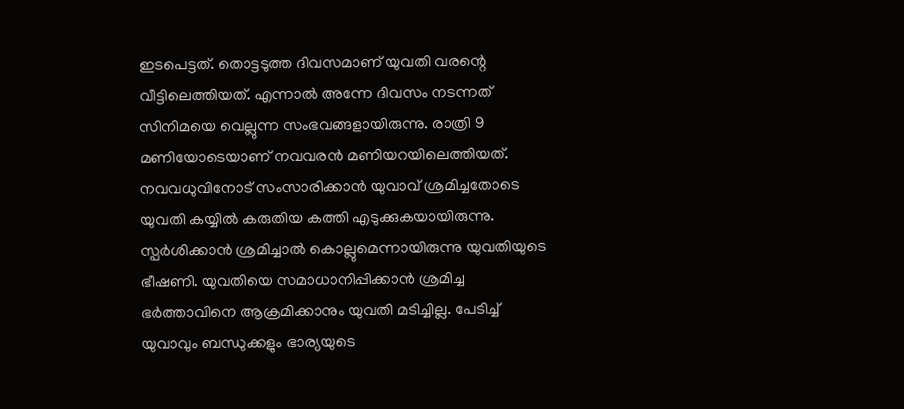ഇടപെട്ടത്. തൊട്ടടുത്ത ദിവസമാണ് യുവതി വരന്റെ വീട്ടിലെത്തിയത്. എന്നാല്‍ അന്നേ ദിവസം നടന്നത് സിനിമയെ വെല്ലുന്ന സംഭവങ്ങളായിരുന്നു. രാത്രി 9 മണിയോടെയാണ് നവവരന്‍ മണിയറയിലെത്തിയത്. നവവധുവിനോട് സംസാരിക്കാന്‍ യുവാവ് ശ്രമിച്ചതോടെ യുവതി കയ്യില്‍ കരുതിയ കത്തി എടുക്കുകയായിരുന്നു. സ്പര്‍ശിക്കാന്‍ ശ്രമിച്ചാല്‍ കൊല്ലുമെന്നായിരുന്നു യുവതിയുടെ ഭീഷണി. യുവതിയെ സമാധാനിപ്പിക്കാന്‍ ശ്രമിച്ച ഭര്‍ത്താവിനെ ആക്രമിക്കാനും യുവതി മടിച്ചില്ല. പേടിച്ച് യുവാവും ബന്ധുക്കളും ഭാര്യയുടെ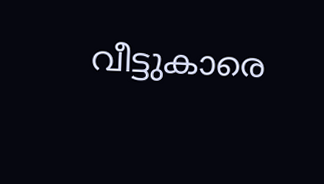വീട്ടുകാരെ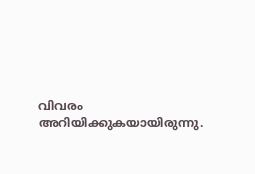വിവരം അറിയിക്കുകയായിരുന്നു.